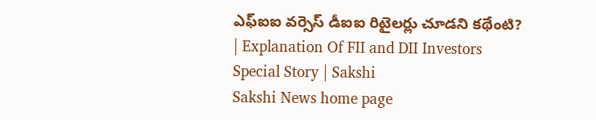ఎఫ్‌ఐఐ వర్సెస్‌ డీఐఐ రిటైలర్లు చూడని కథేంటి?  | Explanation Of FII and DII Investors Special Story | Sakshi
Sakshi News home page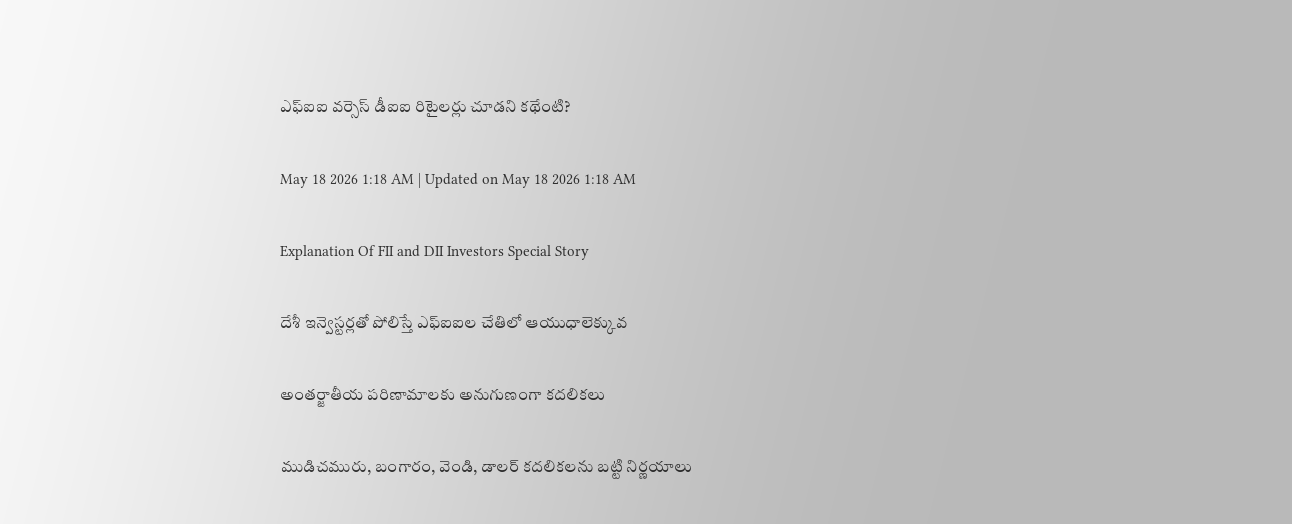ఎఫ్‌ఐఐ వర్సెస్‌ డీఐఐ రిటైలర్లు చూడని కథేంటి?

May 18 2026 1:18 AM | Updated on May 18 2026 1:18 AM

Explanation Of FII and DII Investors Special Story

దేశీ ఇన్వెస్టర్లతో పోలిస్తే ఎఫ్‌ఐఐల చేతిలో ఆయుధాలెక్కువ

అంతర్జాతీయ పరిణామాలకు అనుగుణంగా కదలికలు

ముడిచమురు, బంగారం, వెండి, డాలర్‌ కదలికలను బట్టి నిర్ణయాలు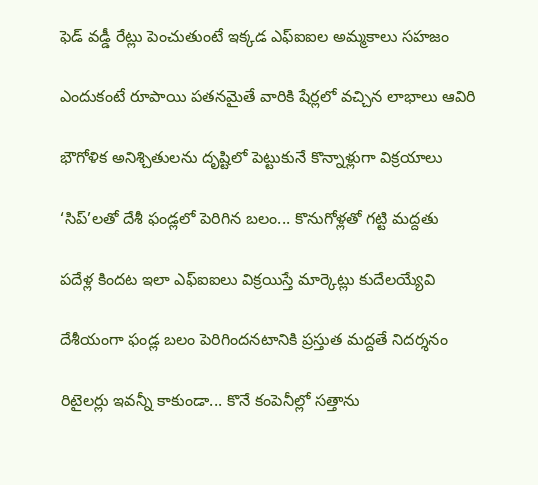ఫెడ్‌ వడ్డీ రేట్లు పెంచుతుంటే ఇక్కడ ఎఫ్‌ఐఐల అమ్మకాలు సహజం

ఎందుకంటే రూపాయి పతనమైతే వారికి షేర్లలో వచ్చిన లాభాలు ఆవిరి

భౌగోళిక అనిశ్చితులను దృష్టిలో పెట్టుకునే కొన్నాళ్లుగా విక్రయాలు

‘సిప్‌’లతో దేశీ ఫండ్లలో పెరిగిన బలం... కొనుగోళ్లతో గట్టి మద్దతు

పదేళ్ల కిందట ఇలా ఎఫ్‌ఐఐలు విక్రయిస్తే మార్కెట్లు కుదేలయ్యేవి

దేశీయంగా ఫండ్ల బలం పెరిగిందనటానికి ప్రస్తుత మద్దతే నిదర్శనం

రిటైలర్లు ఇవన్నీ కాకుండా... కొనే కంపెనీల్లో సత్తాను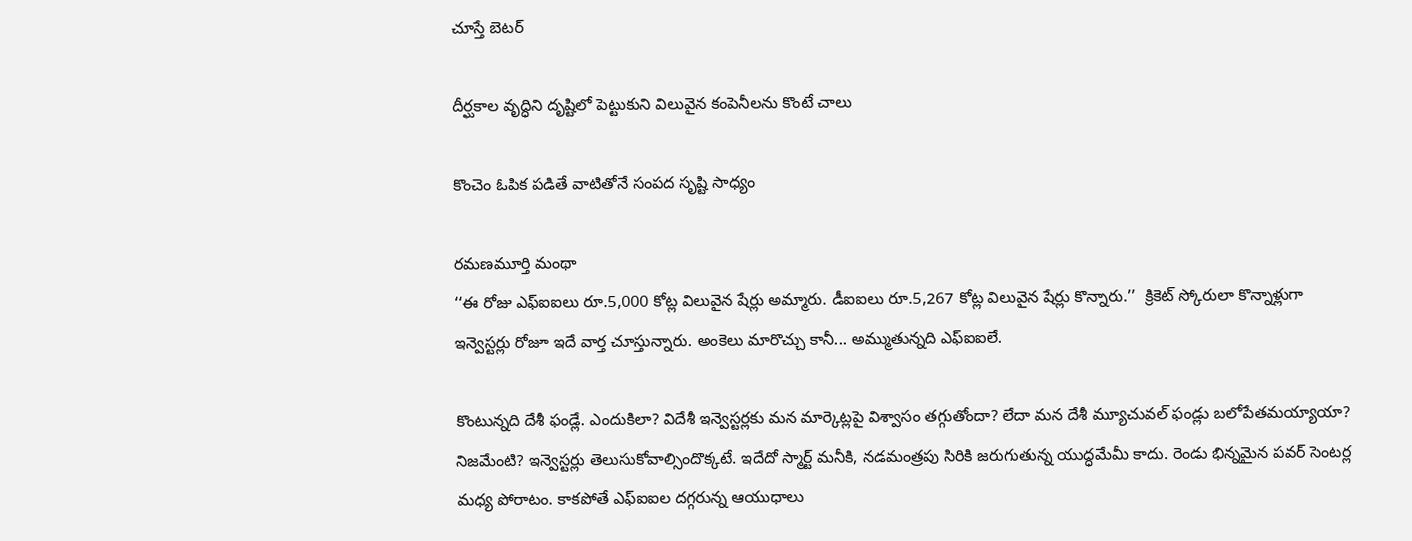చూస్తే బెటర్‌

దీర్ఘకాల వృద్ధిని దృష్టిలో పెట్టుకుని విలువైన కంపెనీలను కొంటే చాలు

కొంచెం ఓపిక పడితే వాటితోనే సంపద సృష్టి సాధ్యం

రమణమూర్తి మంథా
‘‘ఈ రోజు ఎఫ్‌ఐఐలు రూ.5,000 కోట్ల విలువైన షేర్లు అమ్మారు. డీఐఐలు రూ.5,267 కోట్ల విలువైన షేర్లు కొన్నారు.’’  క్రికెట్‌ స్కోరులా కొన్నాళ్లుగా ఇన్వెస్టర్లు రోజూ ఇదే వార్త చూస్తున్నారు. అంకెలు మారొచ్చు కానీ... అమ్ముతున్నది ఎఫ్‌ఐఐలే.

కొంటున్నది దేశీ ఫండ్లే. ఎందుకిలా? విదేశీ ఇన్వెస్టర్లకు మన మార్కెట్లపై విశ్వాసం తగ్గుతోందా? లేదా మన దేశీ మ్యూచువల్‌ ఫండ్లు బలోపేతమయ్యాయా? నిజమేంటి? ఇన్వెస్టర్లు తెలుసుకోవాల్సిందొక్కటే. ఇదేదో స్మార్ట్‌ మనీకి, నడమంత్రపు సిరికి జరుగుతున్న యుద్ధమేమీ కాదు. రెండు భిన్నమైన పవర్‌ సెంటర్ల మధ్య పోరాటం. కాకపోతే ఎఫ్‌ఐఐల దగ్గరున్న ఆయుధాలు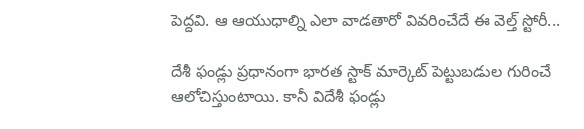పెద్దవి. ఆ ఆయుధాల్ని ఎలా వాడతారో వివరించేదే ఈ వెల్త్‌ స్టోరీ...

దేశీ ఫండ్లు ప్రధానంగా భారత స్టాక్‌ మార్కెట్‌ పెట్టుబడుల గురించే ఆలోచిస్తుంటాయి. కానీ విదేశీ ఫండ్లు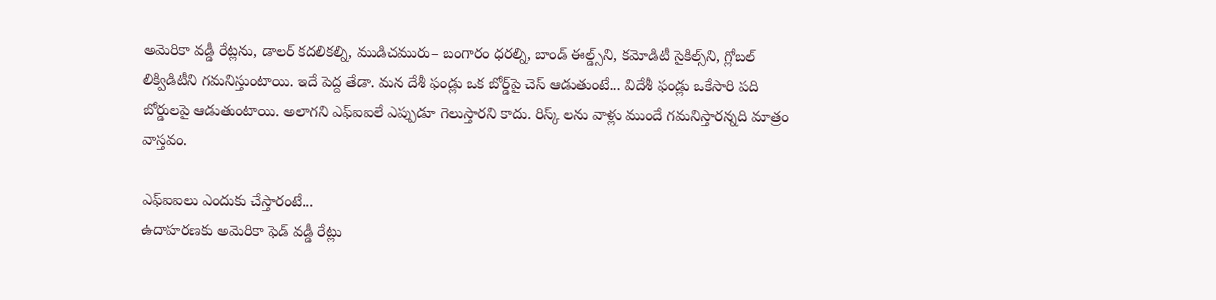అమెరికా వడ్డీ రేట్లను, డాలర్‌ కదలికల్ని, ముడిచమురు– బంగారం ధరల్ని, బాండ్‌ ఈల్డ్స్‌ని, కమోడిటీ సైకిల్స్‌ని, గ్లోబల్‌ లిక్విడిటీని గమనిస్తుంటాయి. ఇదే పెద్ద తేడా. మన దేశీ ఫండ్లు ఒక బోర్డ్‌పై చెస్‌ ఆడుతుంటే... విదేశీ ఫండ్లు ఒకేసారి పది బోర్డులపై ఆడుతుంటాయి. అలాగని ఎఫ్‌ఐఐలే ఎప్పుడూ గెలుస్తారని కాదు. రిస్క్ లను వాళ్లు ముందే గమనిస్తారన్నది మాత్రం వాస్తవం.

ఎఫ్‌ఐఐలు ఎందుకు చేస్తారంటే...
ఉదాహరణకు అమెరికా ఫెడ్‌ వడ్డీ రేట్లు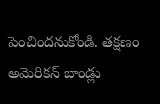పెంచిందనుకోండి. తక్షణం అమెరికన్‌ బాండ్లు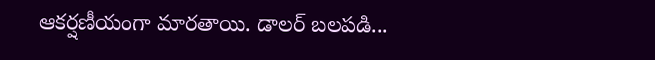ఆకర్షణీయంగా మారతాయి. డాలర్‌ బలపడి...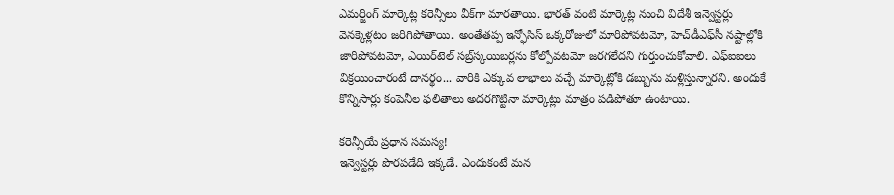ఎమర్జింగ్‌ మార్కెట్ల కరెన్సీలు వీక్‌గా మారతాయి. భారత్‌ వంటి మార్కెట్ల నుంచి విదేశీ ఇన్వెస్టర్లు వెనక్కెళ్లటం జరిగిపోతాయి. అంతేతప్ప ఇన్ఫోసిస్‌ ఒక్కరోజులో మారిపోవటమో, హెచ్‌డీఎఫ్‌సీ నష్టాల్లోకి జారిపోవటమో, ఎయిర్‌టెల్‌ సబ్ర్‌స్కయిబర్లను కోల్పోవటమో జరగలేదని గుర్తుంచుకోవాలి. ఎఫ్‌ఐఐలు విక్రయించారంటే దానర్థం... వారికి ఎక్కువ లాభాలు వచ్చే మార్కెట్లోకి డబ్బును మళ్లిస్తున్నారని. అందుకే కొన్నిసార్లు కంపెనీల ఫలితాలు అదరగొట్టినా మార్కెట్లు మాత్రం పడిపోతూ ఉంటాయి.

కరెన్సీయే ప్రధాన సమస్య!
ఇన్వెస్టర్లు పొరపడేది ఇక్కడే. ఎందుకంటే మన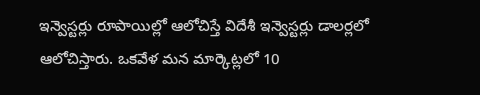ఇన్వెస్టర్లు రూపాయిల్లో ఆలోచిస్తే విదేశీ ఇన్వెస్టర్లు డాలర్లలో ఆలోచిస్తారు. ఒకవేళ మన మార్కెట్లలో 10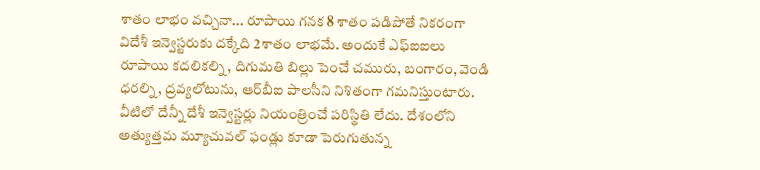శాతం లాభం వచ్చినా... రూపాయి గనక 8 శాతం పడిపోతే నికరంగా విదేశీ ఇన్వెస్టరుకు దక్కేది 2శాతం లాభమే. అందుకే ఎఫ్‌ఐఐలు రూపాయి కదలికల్ని, దిగుమతి బిల్లు పెంచే చమురు, బంగారం, వెండి ధరల్ని, ద్రవ్యలోటును, ఆర్‌బీఐ పాలసీని నిశితంగా గమనిస్తుంటారు. వీటిలో దేన్నీ దేశీ ఇన్వెస్టర్లు నియంత్రించే పరిస్థితి లేదు. దేశంలోని అత్యుత్తమ మ్యూచువల్‌ ఫండ్లు కూడా పెరుగుతున్న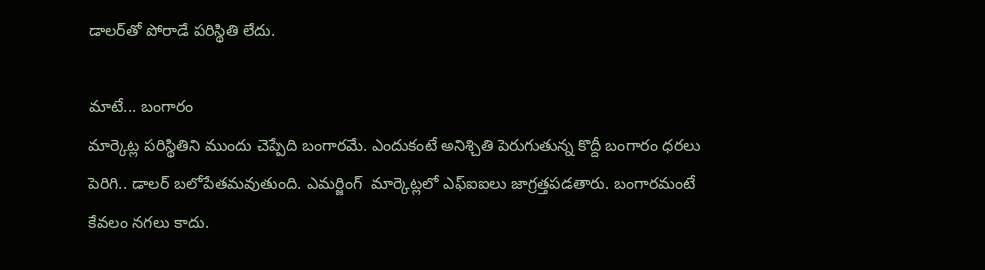డాలర్‌తో పోరాడే పరిస్థితి లేదు.

మాటే... బంగారం
మార్కెట్ల పరిస్థితిని ముందు చెప్పేది బంగారమే. ఎందుకంటే అనిశ్చితి పెరుగుతున్న కొద్దీ బంగారం ధరలు పెరిగి.. డాలర్‌ బలోపేతమవుతుంది. ఎమర్జింగ్‌  మార్కెట్లలో ఎఫ్‌ఐఐలు జాగ్రత్తపడతారు. బంగారమంటే కేవలం నగలు కాదు.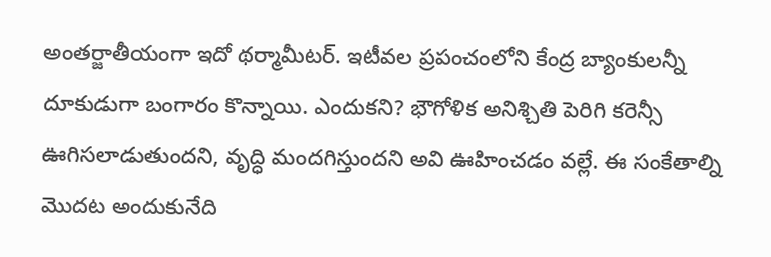అంతర్జాతీయంగా ఇదో థర్మామీటర్‌. ఇటీవల ప్రపంచంలోని కేంద్ర బ్యాంకులన్నీ దూకుడుగా బంగారం కొన్నాయి. ఎందుకని? భౌగోళిక అనిశ్చితి పెరిగి కరెన్సీ ఊగిసలాడుతుందని, వృద్ధి మందగిస్తుందని అవి ఊహించడం వల్లే. ఈ సంకేతాల్ని మొదట అందుకునేది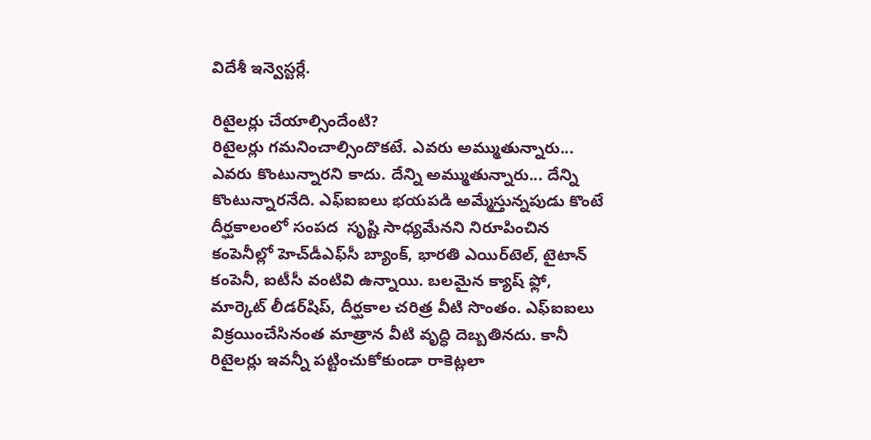విదేశీ ఇన్వెస్టర్లే.

రిటైలర్లు చేయాల్సిందేంటి?
రిటైలర్లు గమనించాల్సిందొకటే. ఎవరు అమ్ముతున్నారు... ఎవరు కొంటున్నారని కాదు. దేన్ని అమ్ముతున్నారు... దేన్ని కొంటున్నారనేది. ఎఫ్‌ఐఐలు భయపడి అమ్మేస్తున్నపుడు కొంటే దీర్ఘకాలంలో సంపద  సృష్టి సాధ్యమేనని నిరూపించిన కంపెనీల్లో హెచ్‌డీఎఫ్‌సీ బ్యాంక్, భారతి ఎయిర్‌టెల్, టైటాన్‌ కంపెనీ, ఐటీసీ వంటివి ఉన్నాయి. బలమైన క్యాష్‌ ఫ్లో, మార్కెట్‌ లీడర్‌షిప్, దీర్ఘకాల చరిత్ర వీటి సొంతం. ఎఫ్‌ఐఐలు విక్రయించేసినంత మాత్రాన వీటి వృద్ధి దెబ్బతినదు. కానీ రిటైలర్లు ఇవన్నీ పట్టించుకోకుండా రాకెట్లలా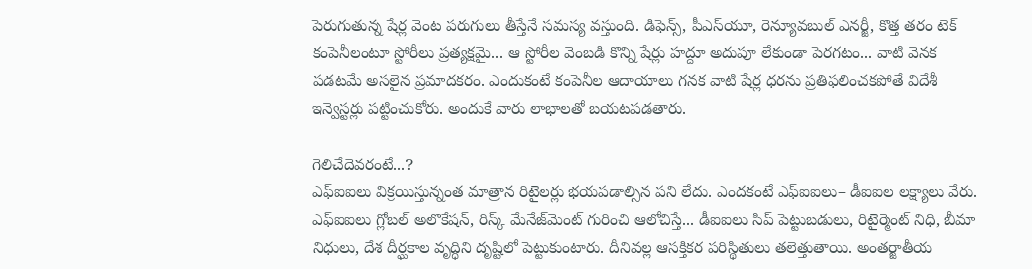పెరుగుతున్న షేర్ల వెంట పరుగులు తీస్తేనే సమస్య వస్తుంది. డిఫెన్స్, పీఎస్‌యూ, రెన్యూవబుల్‌ ఎనర్జీ, కొత్త తరం టెక్‌ కంపెనీలంటూ స్టోరీలు ప్రత్యక్షమై... ఆ స్టోరీల వెంబడి కొన్ని షేర్లు హద్దూ అదుపూ లేకుండా పెరగటం... వాటి వెనక పడటమే అసలైన ప్రమాదకరం. ఎందుకంటే కంపెనీల ఆదాయాలు గనక వాటి షేర్ల ధరను ప్రతిఫలించకపోతే విదేశీ ఇన్వెస్టర్లు పట్టించుకోరు. అందుకే వారు లాభాలతో బయటపడతారు.

గెలిచేదెవరంటే...?
ఎఫ్‌ఐఐలు విక్రయిస్తున్నంత మాత్రాన రిటైలర్లు భయపడాల్సిన పని లేదు. ఎందకంటే ఎఫ్‌ఐఐలు– డీఐఐల లక్ష్యాలు వేరు. ఎఫ్‌ఐఐలు గ్లోబల్‌ అలొకేషన్, రిస్క్‌ మేనేజ్‌మెంట్‌ గురించి ఆలోచిస్తే... డీఐఐలు సిప్‌ పెట్టుబడులు, రిటైర్మెంట్‌ నిధి, బీమా నిధులు, దేశ దీర్ఘకాల వృద్ధిని దృష్టిలో పెట్టుకుంటారు. దీనివల్ల ఆసక్తికర పరిస్థితులు తలెత్తుతాయి. అంతర్జాతీయ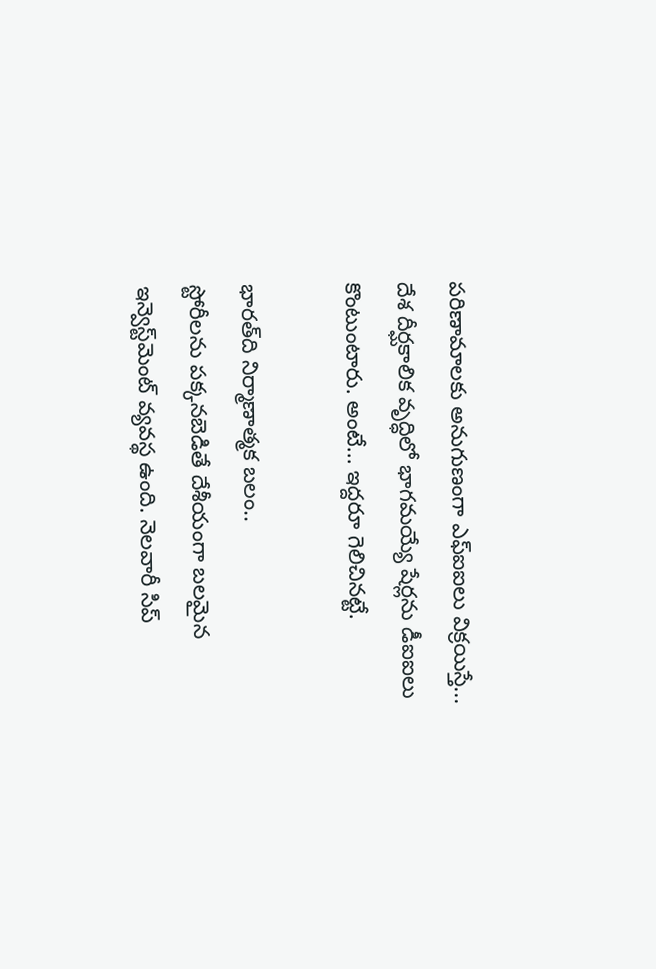పరిణామాలకు అనుగుణంగా ఎఫ్‌ఐఐలు విక్రయిస్తే... దేశ దీర్ఘకాలిక వృద్ధిలో భాగమయ్యే షేర్లను డీఐఐలు కొంటుంటారు. అంటే... ఇద్దరూ గెలిచినట్టే.

భారత్‌ది నిర్మాణాత్మక బలం..
స్టోరీలను పక్కనబెడితే దేశీయంగా బలమైన ఇన్వెస్ట్‌మెంట్‌ వ్యవస్థ ఉంది. నెలవారీ సిప్‌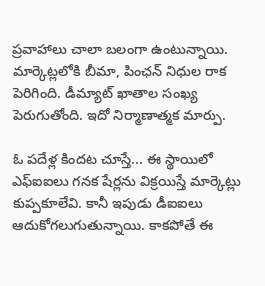ప్రవాహాలు చాలా బలంగా ఉంటున్నాయి. మార్కెట్లలోకి బీమా, పింఛన్‌ నిధుల రాక పెరిగింది. డీమ్యాట్‌ ఖాతాల సంఖ్య పెరుగుతోంది. ఇదో నిర్మాణాత్మక మార్పు.

ఓ పదేళ్ల కిందట చూస్తే... ఈ స్థాయిలో ఎఫ్‌ఐఐలు గనక షేర్లను విక్రయిస్తే మార్కెట్లు కుప్పకూలేవి. కానీ ఇపుడు డీఐఐలు ఆదుకోగలుగుతున్నాయి. కాకపోతే ఈ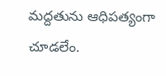మద్దతును ఆధిపత్యంగా చూడలేం.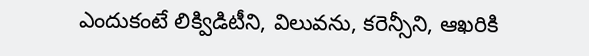ఎందుకంటే లిక్విడిటీని, విలువను, కరెన్సీని, ఆఖరికి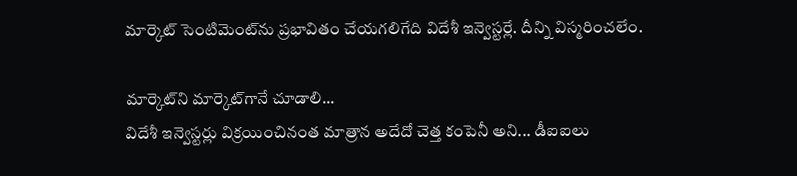మార్కెట్‌ సెంటిమెంట్‌ను ప్రభావితం చేయగలిగేది విదేశీ ఇన్వెస్టర్లే. దీన్ని విస్మరించలేం.

మార్కెట్‌ని మార్కెట్‌గానే చూడాలి...
విదేశీ ఇన్వెస్టర్లు విక్రయించినంత మాత్రాన అదేదో చెత్త కంపెనీ అని... డీఐఐలు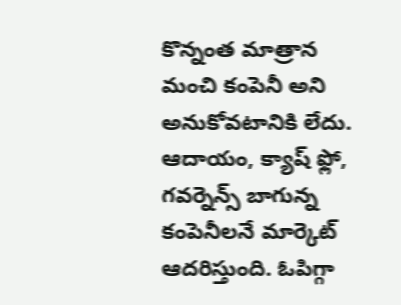కొన్నంత మాత్రాన మంచి కంపెనీ అని అనుకోవటానికి లేదు. ఆదాయం, క్యాష్‌ ఫ్లో, గవర్నెన్స్‌ బాగున్న కంపెనీలనే మార్కెట్‌ ఆదరిస్తుంది. ఓపిగ్గా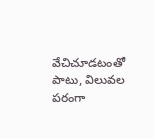వేచిచూడటంతో పాటు, విలువల పరంగా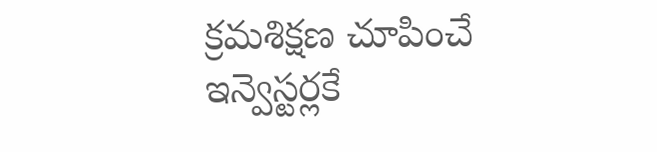క్రమశిక్షణ చూపించే ఇన్వెస్టర్లకే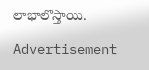లాభాలొస్తాయి.

Advertisement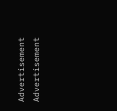Advertisement
Advertisement